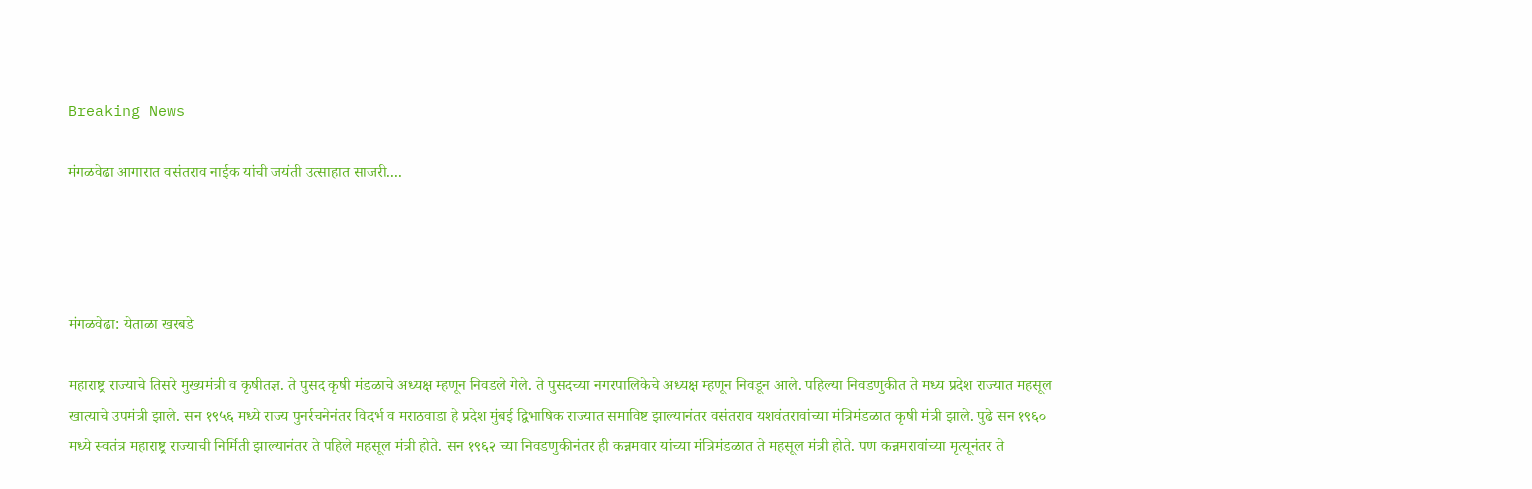Breaking News

मंगळवेढा आगारात वसंतराव नाईक यांची जयंती उत्साहात साजरी....




मंगळवेढा: येताळा खरबडे

महाराष्ट्र राज्याचे तिसरे मुख्यमंत्री व कृषीतज्ञ. ते पुसद कृषी मंडळाचे अध्यक्ष म्हणून निवडले गेले. ते पुसदच्या नगरपालिकेचे अध्यक्ष म्हणून निवडून आले. पहिल्या निवडणुकीत ते मध्य प्रदेश राज्यात महसूल खात्याचे उपमंत्री झाले. सन १९५६ मध्ये राज्य पुनर्रचनेनंतर विदर्भ व मराठवाडा हे प्रदेश मुंबई द्विभाषिक राज्यात समाविष्ट झाल्यानंतर वसंतराव यशवंतरावांच्या मंत्रिमंडळात कृषी मंत्री झाले. पुढे सन १९६० मध्ये स्वतंत्र महाराष्ट्र राज्याची निर्मिती झाल्यानंतर ते पहिले महसूल मंत्री होते. सन १९६२ च्या निवडणुकीनंतर ही कन्नमवार यांच्या मंत्रिमंडळात ते महसूल मंत्री होते. पण कन्नमरावांच्या मृत्यूनंतर ते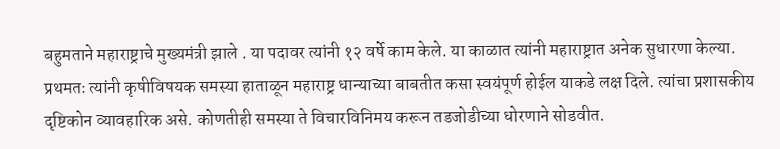बहुमताने महाराष्ट्राचे मुख्यमंत्री झाले . या पदावर त्यांनी १२ वर्षे काम केले. या काळात त्यांनी महाराष्ट्रात अनेक सुधारणा केल्या. प्रथमतः त्यांनी कृषीविषयक समस्या हाताळून महाराष्ट्र धान्याच्या बाबतीत कसा स्वयंपूर्ण होईल याकडे लक्ष दिले. त्यांचा प्रशासकीय दृष्टिकोन व्यावहारिक असे. कोणतीही समस्या ते विचारविनिमय करून तडजोडीच्या धोरणाने सोडवीत.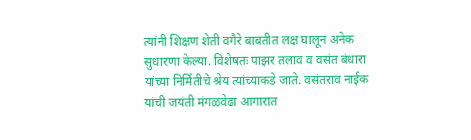त्यांनी शिक्षण शेती वगैरे बाबतीत लक्ष घालून अनेक सुधारणा केल्या. विशेषतः पाझर तलाव व वसंत बंधारा यांच्या निर्मितीचे श्रेय त्यांच्याकडे जाते. वसंतराव नाईक यांची जयंती मंगळवेढा आगारात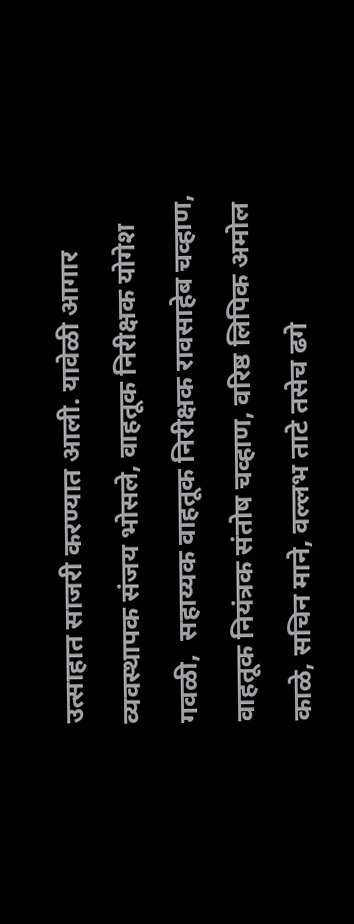उत्साहात साजरी करण्यात आली. यावेळी आगार व्यवस्थापक संजय भोसले, वाहतूक निरीक्षक योगेश गवळी,  सहाय्यक वाहतूक निरीक्षक रावसाहेब चव्हाण, वाहतूक नियंत्रक संतोष चव्हाण, वरिष्ठ लिपिक अमोल काळे, सचिन माने, वल्लभ ताटे तसेच ढगे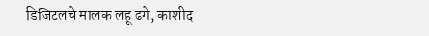डिजिटलचे मालक लहू ढगे, काशीद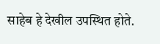साहेब हे देखील उपस्थित होते.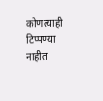कोणत्याही टिप्पण्‍या नाहीत